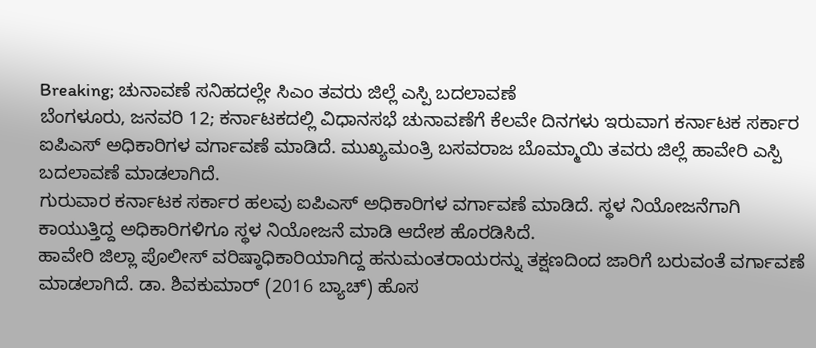Breaking; ಚುನಾವಣೆ ಸನಿಹದಲ್ಲೇ ಸಿಎಂ ತವರು ಜಿಲ್ಲೆ ಎಸ್ಪಿ ಬದಲಾವಣೆ
ಬೆಂಗಳೂರು, ಜನವರಿ 12; ಕರ್ನಾಟಕದಲ್ಲಿ ವಿಧಾನಸಭೆ ಚುನಾವಣೆಗೆ ಕೆಲವೇ ದಿನಗಳು ಇರುವಾಗ ಕರ್ನಾಟಕ ಸರ್ಕಾರ ಐಪಿಎಸ್ ಅಧಿಕಾರಿಗಳ ವರ್ಗಾವಣೆ ಮಾಡಿದೆ. ಮುಖ್ಯಮಂತ್ರಿ ಬಸವರಾಜ ಬೊಮ್ಮಾಯಿ ತವರು ಜಿಲ್ಲೆ ಹಾವೇರಿ ಎಸ್ಪಿ ಬದಲಾವಣೆ ಮಾಡಲಾಗಿದೆ.
ಗುರುವಾರ ಕರ್ನಾಟಕ ಸರ್ಕಾರ ಹಲವು ಐಪಿಎಸ್ ಅಧಿಕಾರಿಗಳ ವರ್ಗಾವಣೆ ಮಾಡಿದೆ. ಸ್ಥಳ ನಿಯೋಜನೆಗಾಗಿ ಕಾಯುತ್ತಿದ್ದ ಅಧಿಕಾರಿಗಳಿಗೂ ಸ್ಥಳ ನಿಯೋಜನೆ ಮಾಡಿ ಆದೇಶ ಹೊರಡಿಸಿದೆ.
ಹಾವೇರಿ ಜಿಲ್ಲಾ ಪೊಲೀಸ್ ವರಿಷ್ಠಾಧಿಕಾರಿಯಾಗಿದ್ದ ಹನುಮಂತರಾಯರನ್ನು ತಕ್ಷಣದಿಂದ ಜಾರಿಗೆ ಬರುವಂತೆ ವರ್ಗಾವಣೆ ಮಾಡಲಾಗಿದೆ. ಡಾ. ಶಿವಕುಮಾರ್ (2016 ಬ್ಯಾಚ್) ಹೊಸ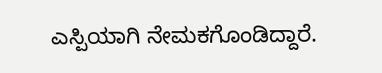ಎಸ್ಪಿಯಾಗಿ ನೇಮಕಗೊಂಡಿದ್ದಾರೆ.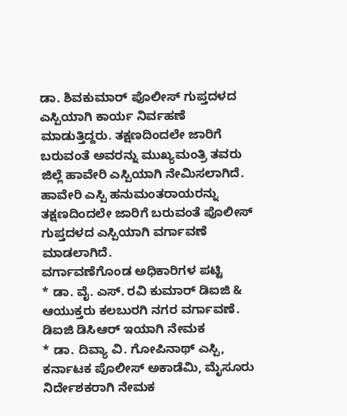ಡಾ. ಶಿವಕುಮಾರ್ ಪೊಲೀಸ್ ಗುಪ್ತದಳದ ಎಸ್ಪಿಯಾಗಿ ಕಾರ್ಯ ನಿರ್ವಹಣೆ ಮಾಡುತ್ತಿದ್ದರು. ತಕ್ಷಣದಿಂದಲೇ ಜಾರಿಗೆ ಬರುವಂತೆ ಅವರನ್ನು ಮುಖ್ಯಮಂತ್ರಿ ತವರು ಜಿಲ್ಲೆ ಹಾವೇರಿ ಎಸ್ಪಿಯಾಗಿ ನೇಮಿಸಲಾಗಿದೆ.
ಹಾವೇರಿ ಎಸ್ಪಿ ಹನುಮಂತರಾಯರನ್ನು ತಕ್ಷಣದಿಂದಲೇ ಜಾರಿಗೆ ಬರುವಂತೆ ಪೊಲೀಸ್ ಗುಪ್ತದಳದ ಎಸ್ಪಿಯಾಗಿ ವರ್ಗಾವಣೆ ಮಾಡಲಾಗಿದೆ.
ವರ್ಗಾವಣೆಗೊಂಡ ಅಧಿಕಾರಿಗಳ ಪಟ್ಟಿ
* ಡಾ. ವೈ. ಎಸ್. ರವಿ ಕುಮಾರ್ ಡಿಐಜಿ & ಆಯುಕ್ತರು ಕಲಬುರಗಿ ನಗರ ವರ್ಗಾವಣೆ. ಡಿಐಜಿ ಡಿಸಿಆರ್ ಇಯಾಗಿ ನೇಮಕ
* ಡಾ. ದಿವ್ಯಾ ವಿ. ಗೋಪಿನಾಥ್ ಎಸ್ಪಿ, ಕರ್ನಾಟಕ ಪೊಲೀಸ್ ಅಕಾಡೆಮಿ, ಮೈಸೂರು ನಿರ್ದೇಶಕರಾಗಿ ನೇಮಕ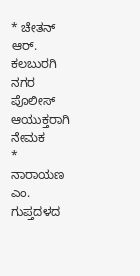* ಚೇತನ್ ಆರ್. ಕಲಬುರಗಿ ನಗರ ಪೊಲೀಸ್ ಆಯುಕ್ತರಾಗಿ ನೇಮಕ
* ನಾರಾಯಣ ಎಂ. ಗುಪ್ತದಳದ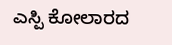ಎಸ್ಪಿ ಕೋಲಾರದ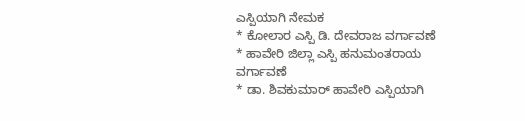ಎಸ್ಪಿಯಾಗಿ ನೇಮಕ
* ಕೋಲಾರ ಎಸ್ಪಿ ಡಿ. ದೇವರಾಜ ವರ್ಗಾವಣೆ
* ಹಾವೇರಿ ಜಿಲ್ಲಾ ಎಸ್ಪಿ ಹನುಮಂತರಾಯ ವರ್ಗಾವಣೆ
* ಡಾ. ಶಿವಕುಮಾರ್ ಹಾವೇರಿ ಎಸ್ಪಿಯಾಗಿ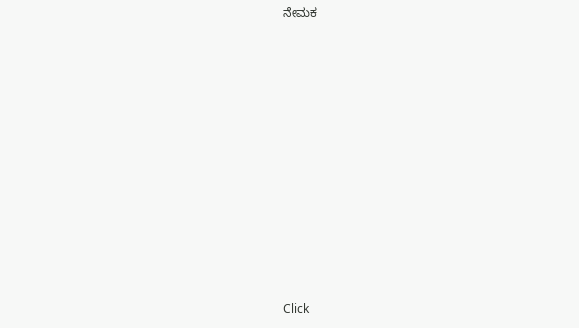ನೇಮಕ












Click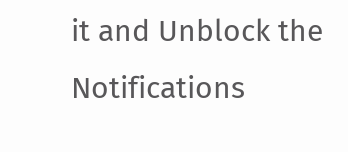it and Unblock the Notifications